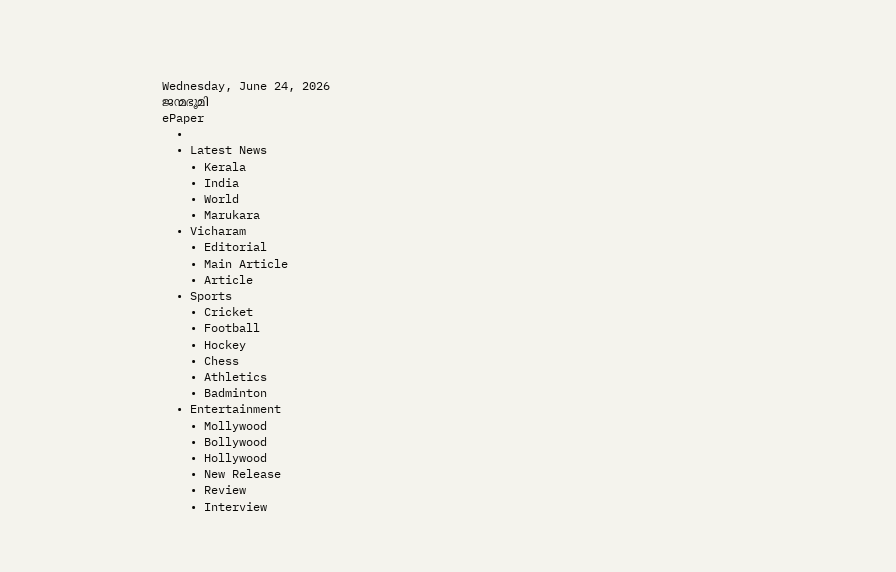Wednesday, June 24, 2026
ജന്മഭൂമി
ePaper
  •
  • Latest News
    • Kerala
    • India
    • World
    • Marukara
  • Vicharam
    • Editorial
    • Main Article
    • Article
  • Sports
    • Cricket
    • Football
    • Hockey
    • Chess
    • Athletics
    • Badminton
  • Entertainment
    • Mollywood
    • Bollywood
    • Hollywood
    • New Release
    • Review
    • Interview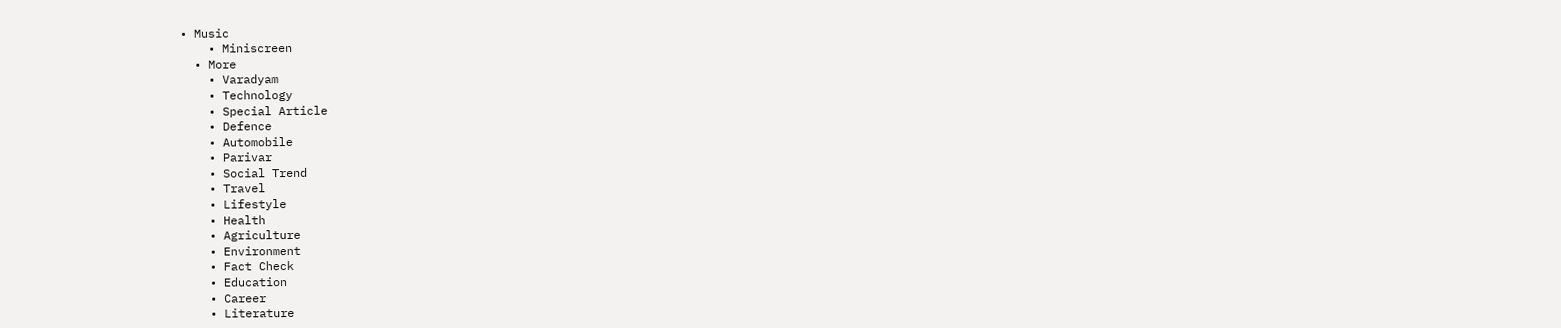• Music
    • Miniscreen
  • More
    • Varadyam
    • Technology
    • Special Article
    • Defence
    • Automobile
    • Parivar
    • Social Trend
    • Travel
    • Lifestyle
    • Health
    • Agriculture
    • Environment
    • Fact Check
    • Education
    • Career
    • Literature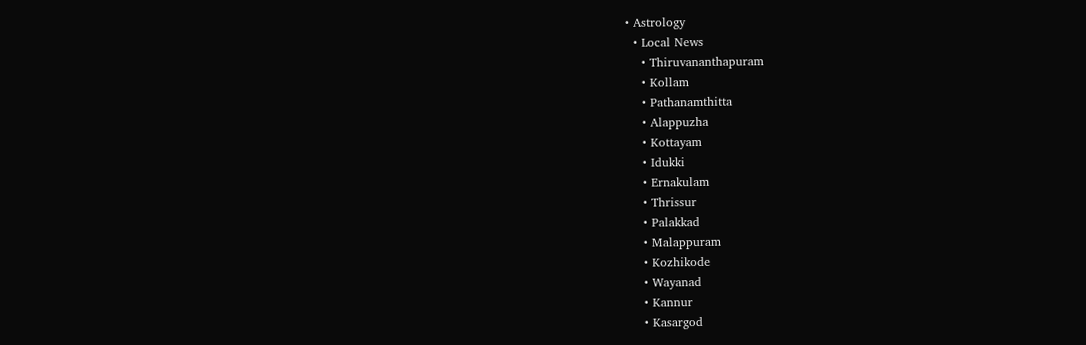• Astrology
  • Local News
    • Thiruvananthapuram
    • Kollam
    • Pathanamthitta
    • Alappuzha
    • Kottayam
    • Idukki
    • Ernakulam
    • Thrissur
    • Palakkad
    • Malappuram
    • Kozhikode
    • Wayanad
    • Kannur
    • Kasargod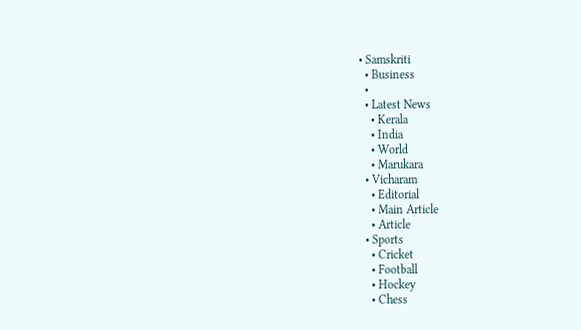• Samskriti
  • Business
  •
  • Latest News
    • Kerala
    • India
    • World
    • Marukara
  • Vicharam
    • Editorial
    • Main Article
    • Article
  • Sports
    • Cricket
    • Football
    • Hockey
    • Chess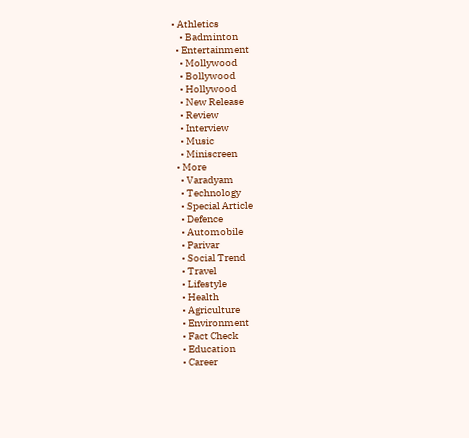• Athletics
    • Badminton
  • Entertainment
    • Mollywood
    • Bollywood
    • Hollywood
    • New Release
    • Review
    • Interview
    • Music
    • Miniscreen
  • More
    • Varadyam
    • Technology
    • Special Article
    • Defence
    • Automobile
    • Parivar
    • Social Trend
    • Travel
    • Lifestyle
    • Health
    • Agriculture
    • Environment
    • Fact Check
    • Education
    • Career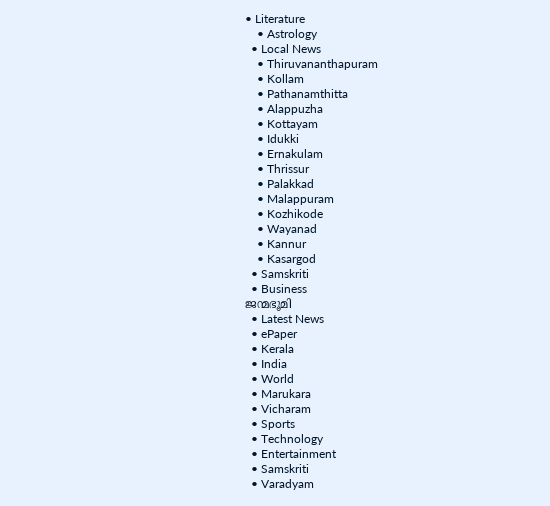• Literature
    • Astrology
  • Local News
    • Thiruvananthapuram
    • Kollam
    • Pathanamthitta
    • Alappuzha
    • Kottayam
    • Idukki
    • Ernakulam
    • Thrissur
    • Palakkad
    • Malappuram
    • Kozhikode
    • Wayanad
    • Kannur
    • Kasargod
  • Samskriti
  • Business
ജന്മഭൂമി
  • Latest News
  • ePaper
  • Kerala
  • India
  • World
  • Marukara
  • Vicharam
  • Sports
  • Technology
  • Entertainment
  • Samskriti
  • Varadyam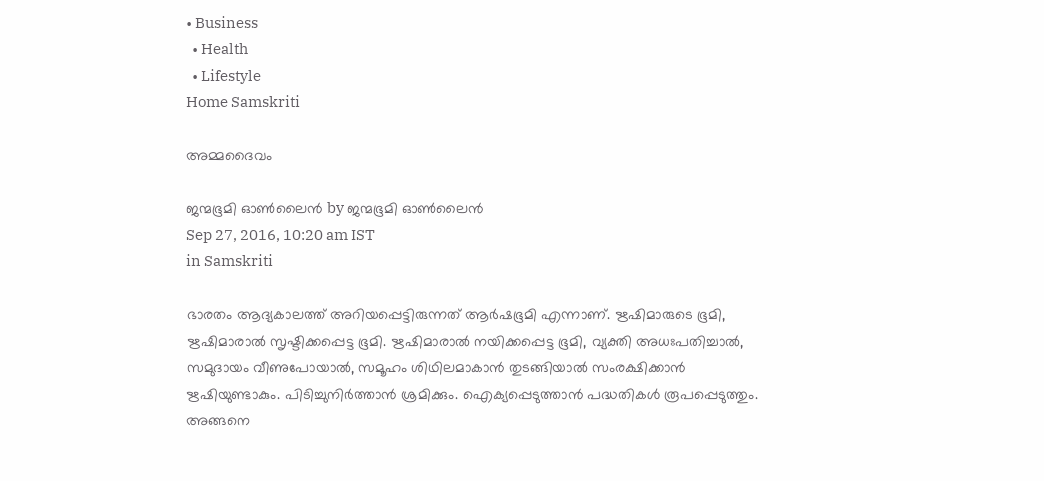• Business
  • Health
  • Lifestyle
Home Samskriti

അമ്മദൈവം

ജന്മഭൂമി ഓണ്‍ലൈന്‍ by ജന്മഭൂമി ഓണ്‍ലൈന്‍
Sep 27, 2016, 10:20 am IST
in Samskriti

ഭാരതം ആദ്യകാലത്ത് അറിയപ്പെട്ടിരുന്നത് ആര്‍ഷഭൂമി എന്നാണ്. ഋഷിമാരുടെ ഭൂമി, ഋഷിമാരാല്‍ സൃഷ്ടിക്കപ്പെട്ട ഭൂമി. ഋഷിമാരാല്‍ നയിക്കപ്പെട്ട ഭൂമി, വ്യക്തി അധഃപതിച്ചാല്‍, സമുദായം വീണുപോയാല്‍, സമൂഹം ശിഥിലമാകാന്‍ തുടങ്ങിയാല്‍ സംരക്ഷിക്കാന്‍ ഋഷിയുണ്ടാകും. പിടിച്ചുനിര്‍ത്താന്‍ ശ്രമിക്കും. ഐക്യപ്പെടുത്താന്‍ പദ്ധതികള്‍ രൂപപ്പെടുത്തും. അങ്ങനെ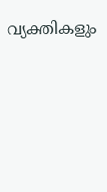വ്യക്തികളും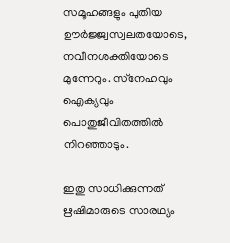സമൂഹങ്ങളും പുതിയ ഊര്‍ജ്ജ്വസ്വലതയോടെ, നവീനശക്തിയോടെ മുന്നേറും. സ്‌നേഹവും ഐക്യവും പൊതുജീവിതത്തില്‍ നിറഞ്ഞാടും.

ഇതു സാധിക്കുന്നത് ഋഷിമാരുടെ സാരഥ്യം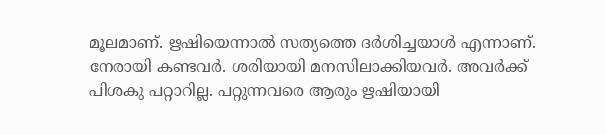മൂലമാണ്. ഋഷിയെന്നാല്‍ സത്യത്തെ ദര്‍ശിച്ചയാള്‍ എന്നാണ്. നേരായി കണ്ടവര്‍. ശരിയായി മനസിലാക്കിയവര്‍. അവര്‍ക്ക് പിശകു പറ്റാറില്ല. പറ്റുന്നവരെ ആരും ഋഷിയായി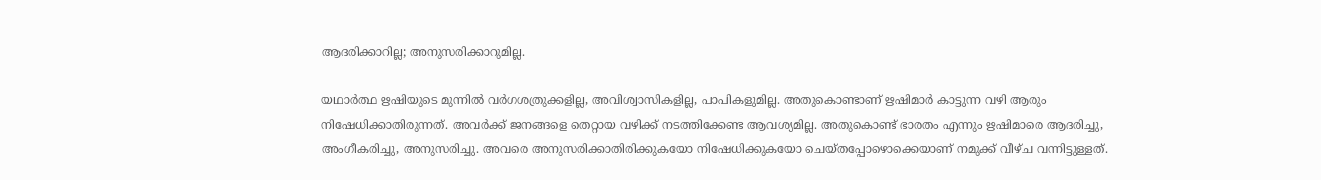ആദരിക്കാറില്ല; അനുസരിക്കാറുമില്ല.

യഥാര്‍ത്ഥ ഋഷിയുടെ മുന്നില്‍ വര്‍ഗശത്രുക്കളില്ല, അവിശ്വാസികളില്ല, പാപികളുമില്ല. അതുകൊണ്ടാണ് ഋഷിമാര്‍ കാട്ടുന്ന വഴി ആരും നിഷേധിക്കാതിരുന്നത്. അവര്‍ക്ക് ജനങ്ങളെ തെറ്റായ വഴിക്ക് നടത്തിക്കേണ്ട ആവശ്യമില്ല. അതുകൊണ്ട് ഭാരതം എന്നും ഋഷിമാരെ ആദരിച്ചു, അംഗീകരിച്ചു, അനുസരിച്ചു. അവരെ അനുസരിക്കാതിരിക്കുകയോ നിഷേധിക്കുകയോ ചെയ്തപ്പോഴൊക്കെയാണ് നമുക്ക് വീഴ്ച വന്നിട്ടുള്ളത്.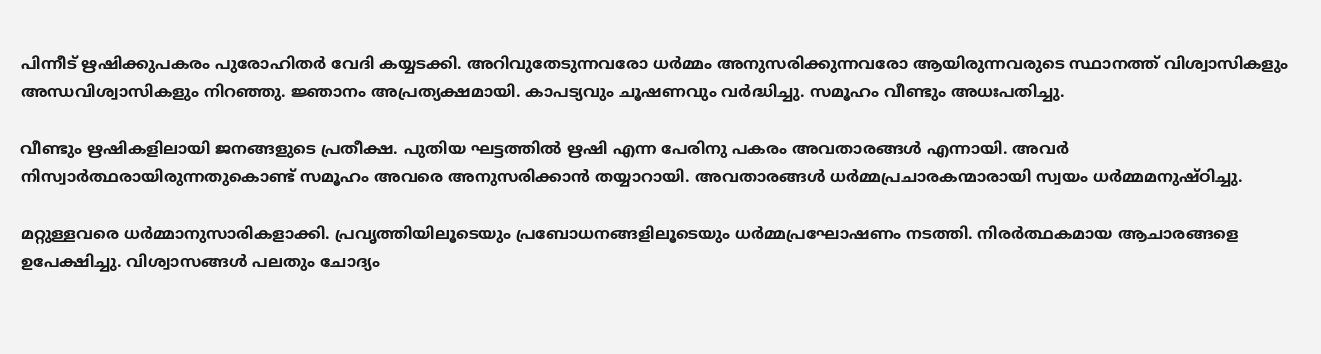പിന്നീട് ഋഷിക്കുപകരം പുരോഹിതര്‍ വേദി കയ്യടക്കി. അറിവുതേടുന്നവരോ ധര്‍മ്മം അനുസരിക്കുന്നവരോ ആയിരുന്നവരുടെ സ്ഥാനത്ത് വിശ്വാസികളും അന്ധവിശ്വാസികളും നിറഞ്ഞു. ജ്ഞാനം അപ്രത്യക്ഷമായി. കാപട്യവും ചൂഷണവും വര്‍ദ്ധിച്ചു. സമൂഹം വീണ്ടും അധഃപതിച്ചു.

വീണ്ടും ഋഷികളിലായി ജനങ്ങളുടെ പ്രതീക്ഷ. പുതിയ ഘട്ടത്തില്‍ ഋഷി എന്ന പേരിനു പകരം അവതാരങ്ങള്‍ എന്നായി. അവര്‍ നിസ്വാര്‍ത്ഥരായിരുന്നതുകൊണ്ട് സമൂഹം അവരെ അനുസരിക്കാന്‍ തയ്യാറായി. അവതാരങ്ങള്‍ ധര്‍മ്മപ്രചാരകന്മാരായി സ്വയം ധര്‍മ്മമനുഷ്ഠിച്ചു.

മറ്റുള്ളവരെ ധര്‍മ്മാനുസാരികളാക്കി. പ്രവൃത്തിയിലൂടെയും പ്രബോധനങ്ങളിലൂടെയും ധര്‍മ്മപ്രഘോഷണം നടത്തി. നിരര്‍ത്ഥകമായ ആചാരങ്ങളെ ഉപേക്ഷിച്ചു. വിശ്വാസങ്ങള്‍ പലതും ചോദ്യം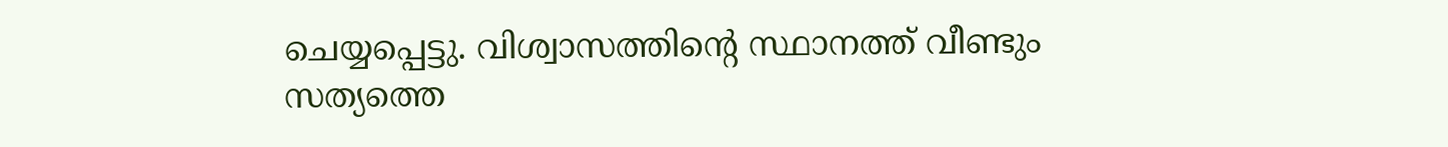ചെയ്യപ്പെട്ടു. വിശ്വാസത്തിന്റെ സ്ഥാനത്ത് വീണ്ടും സത്യത്തെ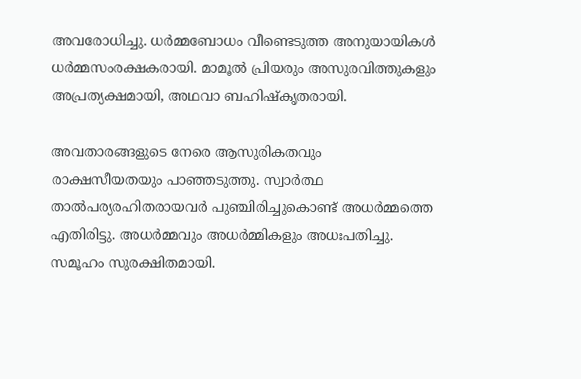അവരോധിച്ചു. ധര്‍മ്മബോധം വീണ്ടെടുത്ത അനുയായികള്‍ ധര്‍മ്മസംരക്ഷകരായി. മാമൂല്‍ പ്രിയരും അസുരവിത്തുകളും അപ്രത്യക്ഷമായി, അഥവാ ബഹിഷ്‌കൃതരായി.

അവതാരങ്ങളുടെ നേരെ ആസുരികതവും രാക്ഷസീയതയും പാഞ്ഞടുത്തു. സ്വാര്‍ത്ഥ താല്‍പര്യരഹിതരായവര്‍ പുഞ്ചിരിച്ചുകൊണ്ട് അധര്‍മ്മത്തെ എതിരിട്ടു. അധര്‍മ്മവും അധര്‍മ്മികളും അധഃപതിച്ചു. സമൂഹം സുരക്ഷിതമായി.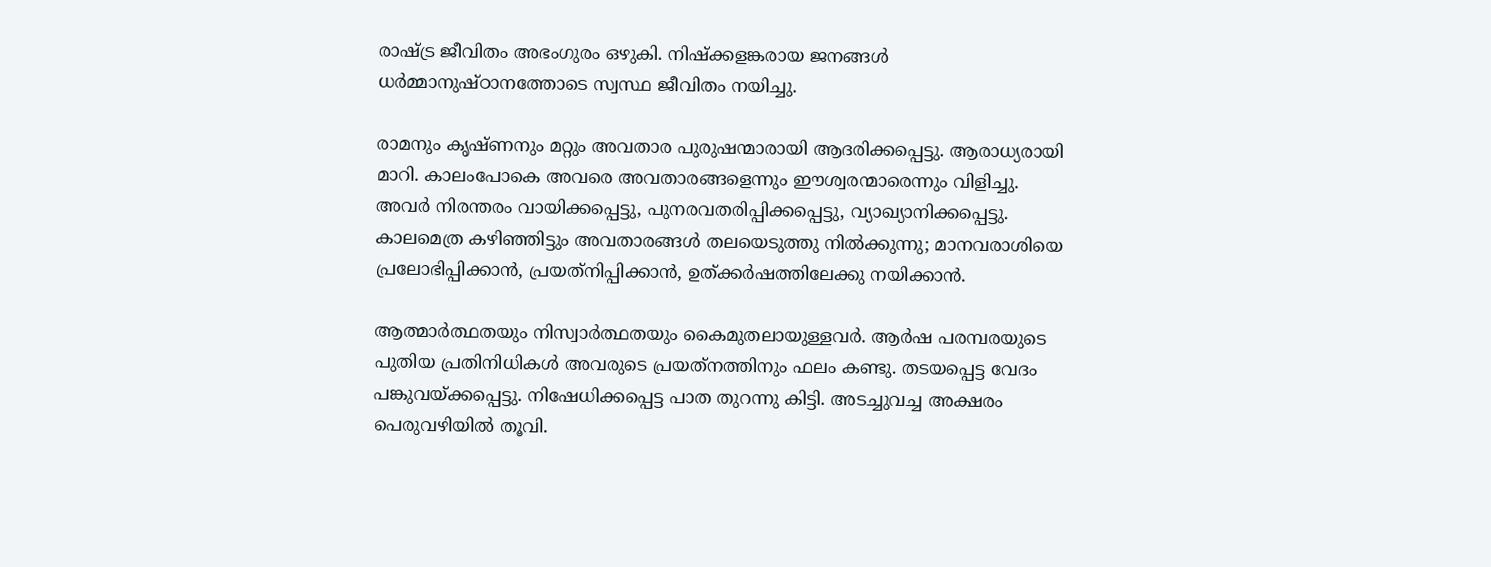രാഷ്‌ട്ര ജീവിതം അഭംഗുരം ഒഴുകി. നിഷ്‌ക്കളങ്കരായ ജനങ്ങള്‍ ധര്‍മ്മാനുഷ്ഠാനത്തോടെ സ്വസ്ഥ ജീവിതം നയിച്ചു.

രാമനും കൃഷ്ണനും മറ്റും അവതാര പുരുഷന്മാരായി ആദരിക്കപ്പെട്ടു. ആരാധ്യരായി മാറി. കാലംപോകെ അവരെ അവതാരങ്ങളെന്നും ഈശ്വരന്മാരെന്നും വിളിച്ചു. അവര്‍ നിരന്തരം വായിക്കപ്പെട്ടു, പുനരവതരിപ്പിക്കപ്പെട്ടു, വ്യാഖ്യാനിക്കപ്പെട്ടു. കാലമെത്ര കഴിഞ്ഞിട്ടും അവതാരങ്ങള്‍ തലയെടുത്തു നില്‍ക്കുന്നു; മാനവരാശിയെ പ്രലോഭിപ്പിക്കാന്‍, പ്രയത്‌നിപ്പിക്കാന്‍, ഉത്ക്കര്‍ഷത്തിലേക്കു നയിക്കാന്‍.

ആത്മാര്‍ത്ഥതയും നിസ്വാര്‍ത്ഥതയും കൈമുതലായുള്ളവര്‍. ആര്‍ഷ പരമ്പരയുടെ പുതിയ പ്രതിനിധികള്‍ അവരുടെ പ്രയത്‌നത്തിനും ഫലം കണ്ടു. തടയപ്പെട്ട വേദം പങ്കുവയ്‌ക്കപ്പെട്ടു. നിഷേധിക്കപ്പെട്ട പാത തുറന്നു കിട്ടി. അടച്ചുവച്ച അക്ഷരം പെരുവഴിയില്‍ തൂവി.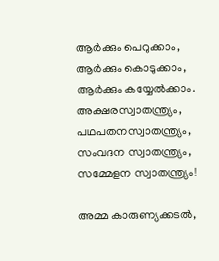ആര്‍ക്കും പെറുക്കാം, ആര്‍ക്കും കൊടുക്കാം, ആര്‍ക്കും കയ്യേല്‍ക്കാം. അക്ഷരസ്വാതന്ത്ര്യം, പഥപതനസ്വാതന്ത്ര്യം, സംവദന സ്വാതന്ത്ര്യം, സമ്മേളന സ്വാതന്ത്ര്യം!

അമ്മ കാരുണ്യക്കടല്‍,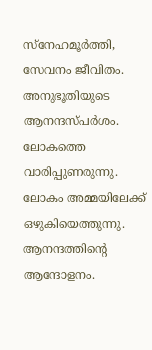സ്‌നേഹമൂര്‍ത്തി, സേവനം ജീവിതം. അനുഭൂതിയുടെ ആനന്ദസ്പര്‍ശം. ലോകത്തെ വാരിപ്പുണരുന്നു. ലോകം അമ്മയിലേക്ക് ഒഴുകിയെത്തുന്നു. ആനന്ദത്തിന്റെ ആന്ദോളനം.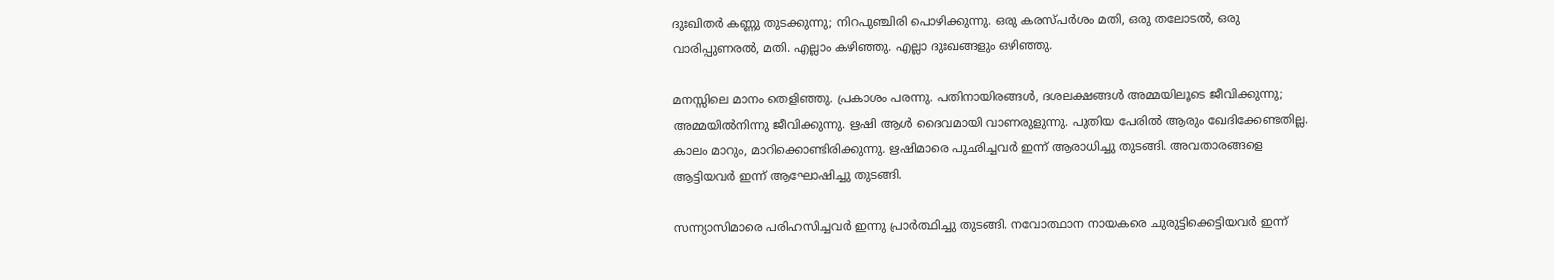ദുഃഖിതര്‍ കണ്ണു തുടക്കുന്നു; നിറപുഞ്ചിരി പൊഴിക്കുന്നു. ഒരു കരസ്പര്‍ശം മതി, ഒരു തലോടല്‍, ഒരു വാരിപ്പുണരല്‍, മതി. എല്ലാം കഴിഞ്ഞു. എല്ലാ ദുഃഖങ്ങളും ഒഴിഞ്ഞു.

മനസ്സിലെ മാനം തെളിഞ്ഞു. പ്രകാശം പരന്നു. പതിനായിരങ്ങള്‍, ദശലക്ഷങ്ങള്‍ അമ്മയിലൂടെ ജീവിക്കുന്നു; അമ്മയില്‍നിന്നു ജീവിക്കുന്നു. ഋഷി ആള്‍ ദൈവമായി വാണരുളുന്നു. പുതിയ പേരില്‍ ആരും ഖേദിക്കേണ്ടതില്ല. കാലം മാറും, മാറിക്കൊണ്ടിരിക്കുന്നു. ഋഷിമാരെ പുഛിച്ചവര്‍ ഇന്ന് ആരാധിച്ചു തുടങ്ങി. അവതാരങ്ങളെ ആട്ടിയവര്‍ ഇന്ന് ആഘോഷിച്ചു തുടങ്ങി.

സന്ന്യാസിമാരെ പരിഹസിച്ചവര്‍ ഇന്നു പ്രാര്‍ത്ഥിച്ചു തുടങ്ങി. നവോത്ഥാന നായകരെ ചുരുട്ടിക്കെട്ടിയവര്‍ ഇന്ന്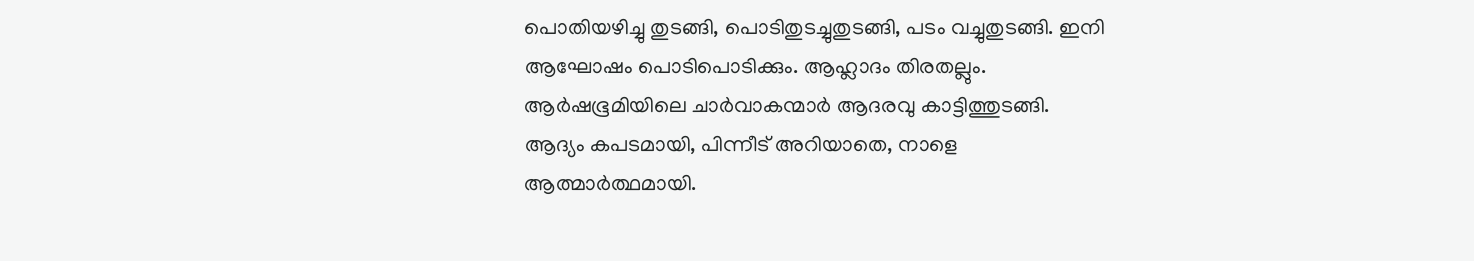പൊതിയഴിച്ചു തുടങ്ങി, പൊടിതുടച്ചുതുടങ്ങി, പടം വച്ചുതുടങ്ങി. ഇനി ആഘോഷം പൊടിപൊടിക്കും. ആഹ്ലാദം തിരതല്ലും. ആര്‍ഷഭൂമിയിലെ ചാര്‍വാകന്മാര്‍ ആദരവു കാട്ടിത്തുടങ്ങി. ആദ്യം കപടമായി, പിന്നീട് അറിയാതെ, നാളെ ആത്മാര്‍ത്ഥമായി.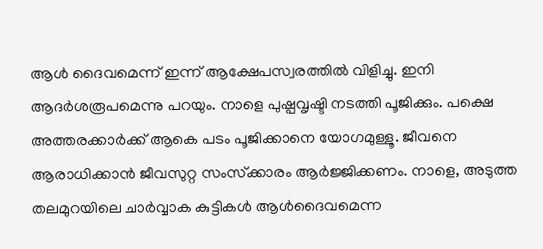ആള്‍ ദൈവമെന്ന് ഇന്ന് ആക്ഷേപസ്വരത്തില്‍ വിളിച്ചു. ഇനി ആദര്‍ശരൂപമെന്നു പറയും. നാളെ പുഷ്പവൃഷ്ടി നടത്തി പൂജിക്കും. പക്ഷെ അത്തരക്കാര്‍ക്ക് ആകെ പടം പൂജിക്കാനെ യോഗമുള്ളൂ. ജീവനെ ആരാധിക്കാന്‍ ജീവസുറ്റ സംസ്‌ക്കാരം ആര്‍ജ്ജിക്കണം. നാളെ, അടുത്ത തലമുറയിലെ ചാര്‍വ്വാക കുട്ടികള്‍ ആള്‍ദൈവമെന്ന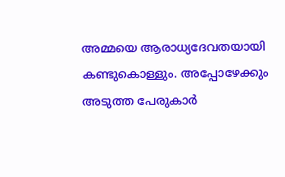അമ്മയെ ആരാധ്യദേവതയായി കണ്ടുകൊള്ളും. അപ്പോഴേക്കും അടുത്ത പേരുകാര്‍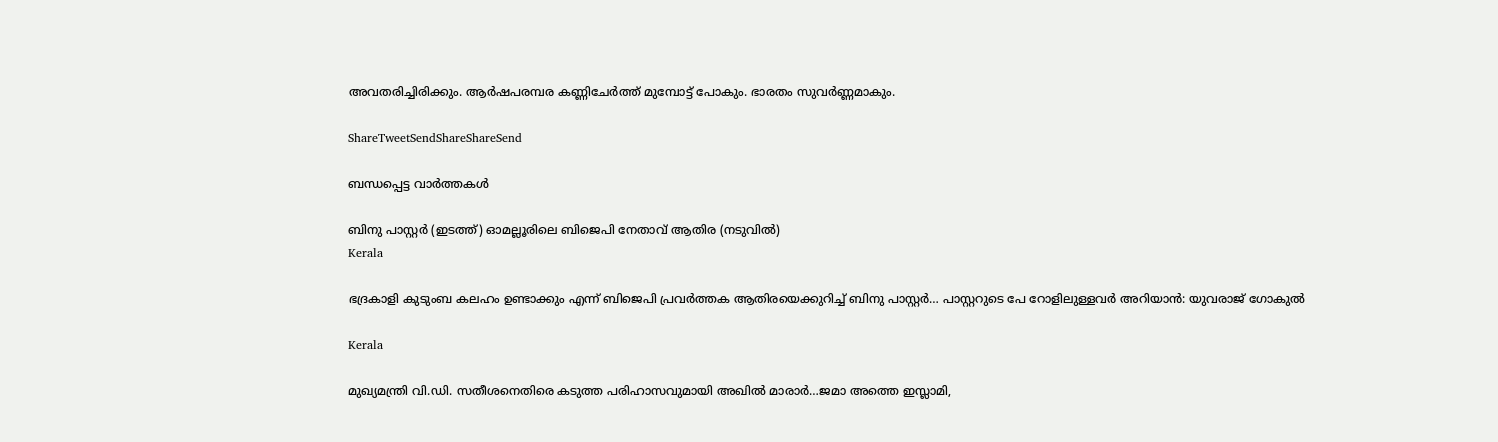അവതരിച്ചിരിക്കും. ആര്‍ഷപരമ്പര കണ്ണിചേര്‍ത്ത് മുമ്പോട്ട് പോകും. ഭാരതം സുവര്‍ണ്ണമാകും.

ShareTweetSendShareShareSend

ബന്ധപ്പെട്ട വാര്‍ത്തകള്‍

ബിനു പാസ്റ്റര്‍ (ഇടത്ത്) ഓമല്ലൂരിലെ ബിജെപി നേതാവ് ആതിര (നടുവില്‍)
Kerala

ഭദ്രകാളി കുടുംബ കലഹം ഉണ്ടാക്കും എന്ന് ബിജെപി പ്രവര്‍ത്തക ആതിരയെക്കുറിച്ച് ബിനു പാസ്റ്റര്‍… പാസ്റ്ററുടെ പേ റോളിലുള്ളവര്‍ അറിയാന്‍: യുവരാജ് ഗോകുല്‍

Kerala

മുഖ്യമന്ത്രി വി.ഡി. സതീശനെതിരെ കടുത്ത പരിഹാസവുമായി അഖില്‍ മാരാര്‍…ജമാ അത്തെ ഇസ്ലാമി,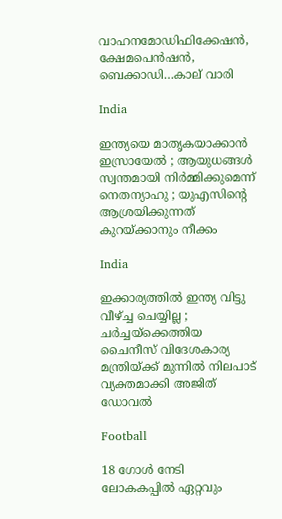വാഹനമോഡിഫിക്കേഷന്‍, ക്ഷേമപെന്‍ഷന്‍, ബെക്കാഡി…കാല് വാരി

India

ഇന്ത്യയെ മാതൃകയാക്കാൻ ഇസ്രായേൽ ; ആയുധങ്ങൾ സ്വന്തമായി നിർമ്മിക്കുമെന്ന് നെതന്യാഹു ; യുഎസിന്റെ ആശ്രയിക്കുന്നത് കുറയ്‌ക്കാനും നീക്കം

India

ഇക്കാര്യത്തിൽ ഇന്ത്യ വിട്ടു വീഴ്‌ച്ച ചെയ്യില്ല ; ചർച്ചയ്‌ക്കെത്തിയ ചൈനീസ് വിദേശകാര്യ മന്ത്രിയ്‌ക്ക് മുന്നിൽ നിലപാട് വ്യക്തമാക്കി അജിത് ഡോവൽ

Football

18 ഗോള്‍ നേടി ലോകകപ്പില്‍ ഏറ്റവും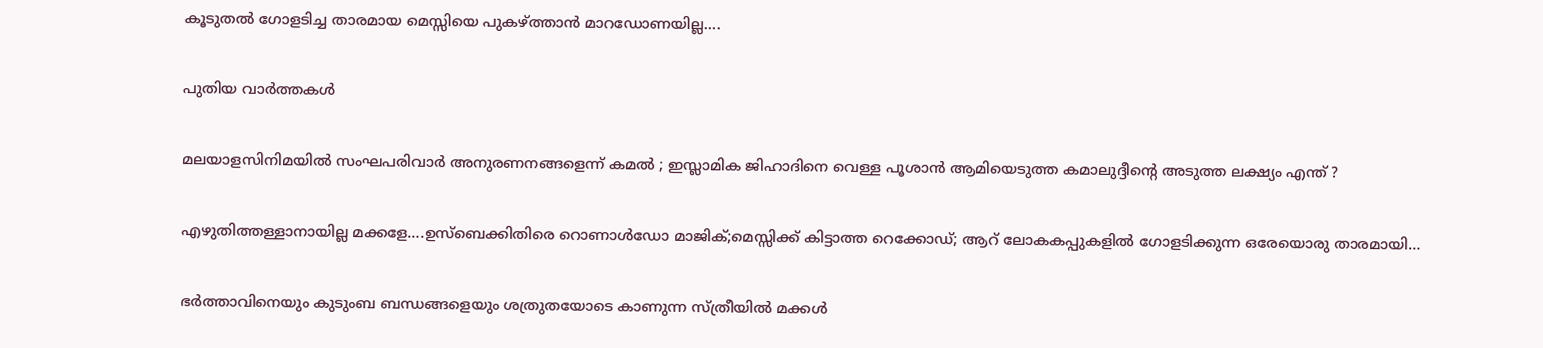കൂടുതല്‍ ഗോളടിച്ച താരമായ മെസ്സിയെ പുകഴ്‌ത്താന്‍ മാറഡോണയില്ല….

പുതിയ വാര്‍ത്തകള്‍

മലയാളസിനിമയിൽ സംഘപരിവാർ അനുരണനങ്ങളെന്ന് കമൽ ; ഇസ്ലാമിക ജിഹാദിനെ വെള്ള പൂശാൻ ആമിയെടുത്ത കമാലുദ്ദീന്റെ അടുത്ത ലക്ഷ്യം എന്ത് ?

എഴുതിത്തള്ളാനായില്ല മക്കളേ….ഉസ്ബെക്കിതിരെ റൊണാള്‍ഡോ മാജിക്;മെസ്സിക്ക് കിട്ടാത്ത റെക്കോഡ്; ആറ് ലോകകപ്പുകളില്‍ ഗോളടിക്കുന്ന ഒരേയൊരു താരമായി…

ഭര്‍ത്താവിനെയും കുടുംബ ബന്ധങ്ങളെയും ശത്രുതയോടെ കാണുന്ന സ്ത്രീയില്‍ മക്കള്‍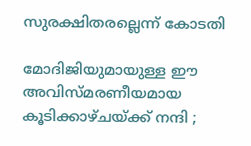സുരക്ഷിതരല്ലെന്ന് കോടതി

മോദിജിയുമായുള്ള ഈ അവിസ്മരണീയമായ കൂടിക്കാഴ്ചയ്‌ക്ക് നന്ദി ;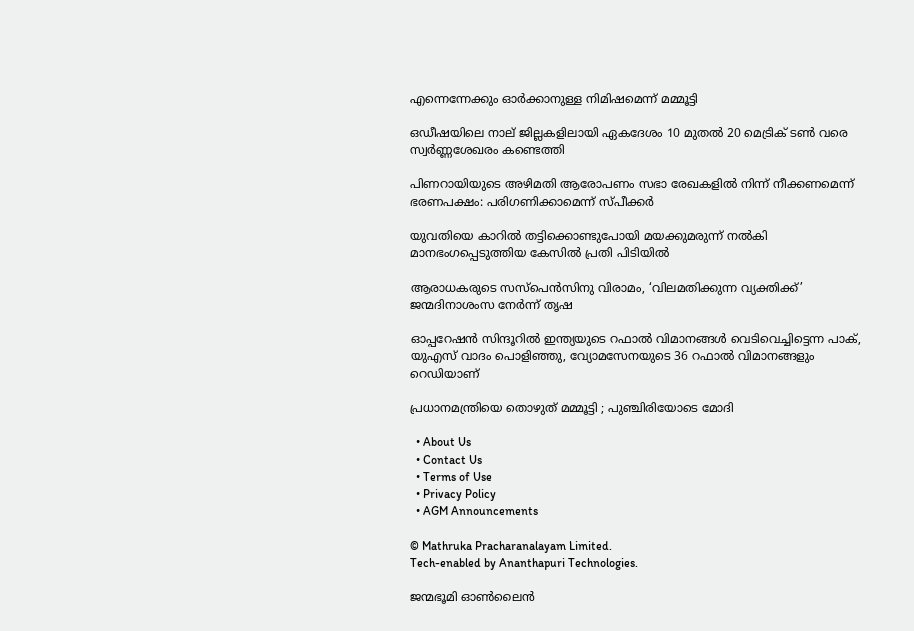എന്നെന്നേക്കും ഓർക്കാനുള്ള നിമിഷമെന്ന് മമ്മൂട്ടി

ഒഡീഷയിലെ നാല് ജില്ലകളിലായി ഏകദേശം 10 മുതൽ 20 മെട്രിക് ടൺ വരെ സ്വർണ്ണശേഖരം കണ്ടെത്തി

പിണറായിയുടെ അഴിമതി ആരോപണം സഭാ രേഖകളില്‍ നിന്ന് നീക്കണമെന്ന് ഭരണപക്ഷം: പരിഗണിക്കാമെന്ന് സ്പീക്കര്‍

യുവതിയെ കാറില്‍ തട്ടിക്കൊണ്ടുപോയി മയക്കുമരുന്ന് നല്‍കി മാനഭംഗപ്പെടുത്തിയ കേസില്‍ പ്രതി പിടിയില്‍

ആരാധകരുടെ സസ്‌പെന്‍സിനു വിരാമം, ‘വിലമതിക്കുന്ന വ്യക്തിക്ക്’ ജന്മദിനാശംസ നേര്‍ന്ന് തൃഷ

ഓപ്പറേഷന്‍ സിന്ദൂറില്‍ ഇന്ത്യയുടെ റഫാൽ വിമാനങ്ങൾ വെടിവെച്ചിട്ടെന്ന പാക്, യുഎസ് വാദം പൊളിഞ്ഞു, വ്യോമസേനയുടെ 36 റഫാല്‍ വിമാനങ്ങളും റെഡിയാണ്

പ്രധാനമന്ത്രിയെ തൊഴുത് മമ്മൂട്ടി ; പുഞ്ചിരിയോടെ മോദി

  • About Us
  • Contact Us
  • Terms of Use
  • Privacy Policy
  • AGM Announcements

© Mathruka Pracharanalayam Limited.
Tech-enabled by Ananthapuri Technologies.

ജന്മഭൂമി ഓണ്‍ലൈന്‍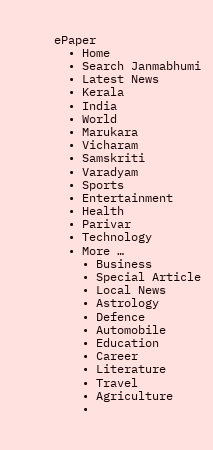ePaper
  • Home
  • Search Janmabhumi
  • Latest News
  • Kerala
  • India
  • World
  • Marukara
  • Vicharam
  • Samskriti
  • Varadyam
  • Sports
  • Entertainment
  • Health
  • Parivar
  • Technology
  • More …
    • Business
    • Special Article
    • Local News
    • Astrology
    • Defence
    • Automobile
    • Education
    • Career
    • Literature
    • Travel
    • Agriculture
    •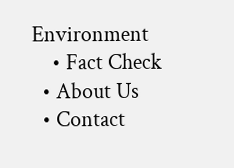Environment
    • Fact Check
  • About Us
  • Contact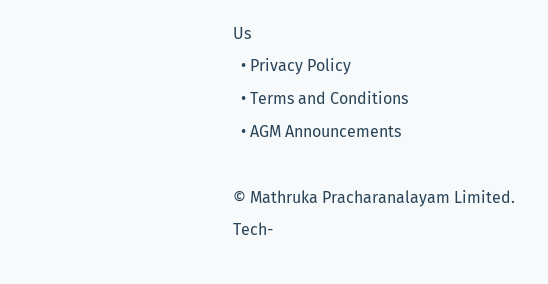Us
  • Privacy Policy
  • Terms and Conditions
  • AGM Announcements

© Mathruka Pracharanalayam Limited.
Tech-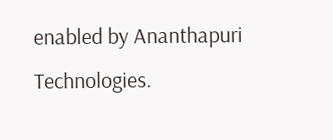enabled by Ananthapuri Technologies.